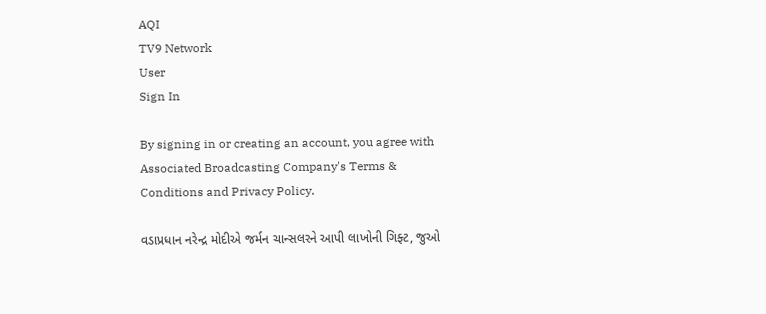AQI
TV9 Network
User
Sign In

By signing in or creating an account, you agree with Associated Broadcasting Company's Terms & Conditions and Privacy Policy.

વડાપ્રધાન નરેન્દ્ર મોદીએ જર્મન ચાન્સલરને આપી લાખોની ગિફ્ટ, જુઓ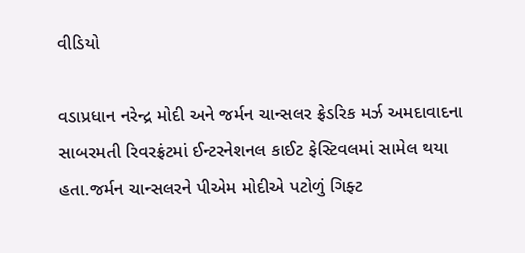વીડિયો

વડાપ્રધાન નરેન્દ્ર મોદી અને જર્મન ચાન્સલર ફ્રેડરિક મર્ઝ અમદાવાદના સાબરમતી રિવરફ્રંટમાં ઈન્ટરનેશનલ કાઈટ ફેસ્ટિવલમાં સામેલ થયા હતા.જર્મન ચાન્સલરને પીએમ મોદીએ પટોળું ગિફ્ટ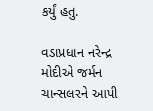કર્યું હતુ.

વડાપ્રધાન નરેન્દ્ર મોદીએ જર્મન ચાન્સલરને આપી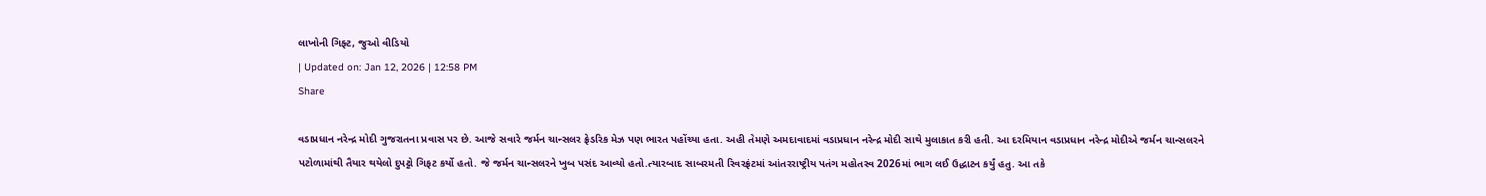લાખોની ગિફ્ટ, જુઓ વીડિયો
| Updated on: Jan 12, 2026 | 12:58 PM
Share

વડાપ્રધાન નરેન્દ્ર મોદી ગુજરાતના પ્રવાસ પર છે. આજે સવારે જર્મન ચાન્સલર ફ્રેડરિક મેઝ પણ ભારત પહોંચ્યા હતા. અહી તેમણે અમદાવાદમાં વડાપ્રધાન નરેન્દ્ર મોદી સાથે મુલાકાત કરી હતી. આ દરમિયાન વડાપ્રધાન નરેન્દ્ર મોદીએ જર્મન ચાન્સલરને પટોળામાંથી તૈયાર થયેલો દુપટ્ટો ગિફટ કર્યો હતો. જે જર્મન ચાન્સલરને ખુબ પસંદ આવ્યો હતો.ત્યારબાદ સાબરમતી રિવરફ્રંટમાં આંતરરાષ્ટ્રીય પતંગ મહોતસ્વ 2026માં ભાગ લઈ ઉદ્ધાટન કર્યું હતુ. આ તકે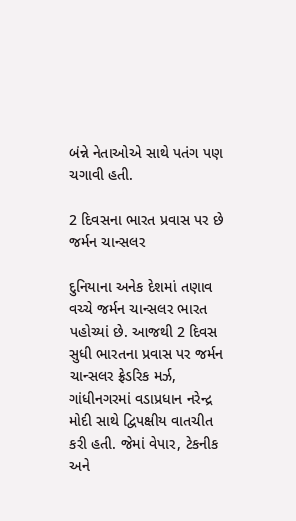બંન્ને નેતાઓએ સાથે પતંગ પણ ચગાવી હતી.

2 દિવસના ભારત પ્રવાસ પર છે જર્મન ચાન્સલર

દુનિયાના અનેક દેશમાં તણાવ વચ્ચે જર્મન ચાન્સલર ભારત પહોચ્યાં છે. આજથી 2 દિવસ સુધી ભારતના પ્રવાસ પર જર્મન ચાન્સલર ફ્રેડરિક મર્ઝ, ગાંધીનગરમાં વડાપ્રધાન નરેન્દ્ર મોદી સાથે દ્વિપક્ષીય વાતચીત કરી હતી. જેમાં વેપાર, ટેકનીક અને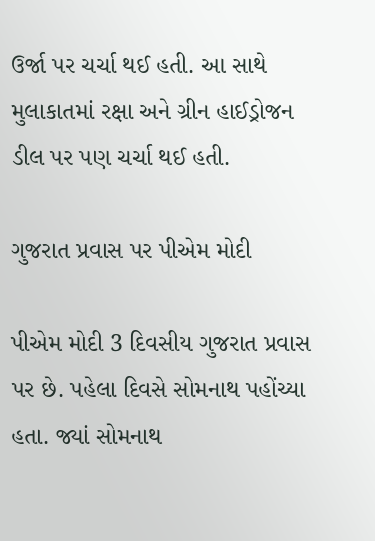ઉર્જા પર ચર્ચા થઈ હતી. આ સાથે મુલાકાતમાં રક્ષા અને ગ્રીન હાઈડ્રોજન ડીલ પર પણ ચર્ચા થઈ હતી.

ગુજરાત પ્રવાસ પર પીએમ મોદી

પીએમ મોદી 3 દિવસીય ગુજરાત પ્રવાસ પર છે. પહેલા દિવસે સોમનાથ પહોંચ્યા હતા. જ્યાં સોમનાથ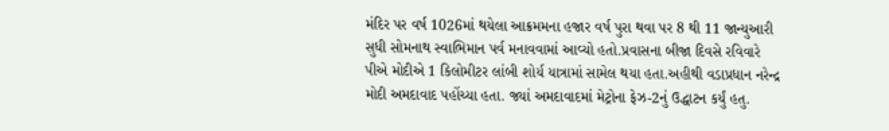મંદિર પર વર્ષ 1026માં થયેલા આક્રમમના હજાર વર્ષ પુરા થવા પર 8 થી 11 જાન્યુઆરી સુધી સોમનાથ સ્વાભિમાન પર્વ મનાવવામાં આવ્યો હતો.પ્રવાસના બીજા દિવસે રવિવારે પીએ મોદીએ 1 કિલોમીટર લાંબી શોર્ય યાત્રામાં સામેલ થયા હતા.અહીથી વડાપ્રધાન નરેન્દ્ર મોદી અમદાવાદ પહોંચ્યા હતા. જ્યાં અમદાવાદમાં મેટ્રોના ફેઝ-2નું ઉદ્ધાટન કર્યું હતુ.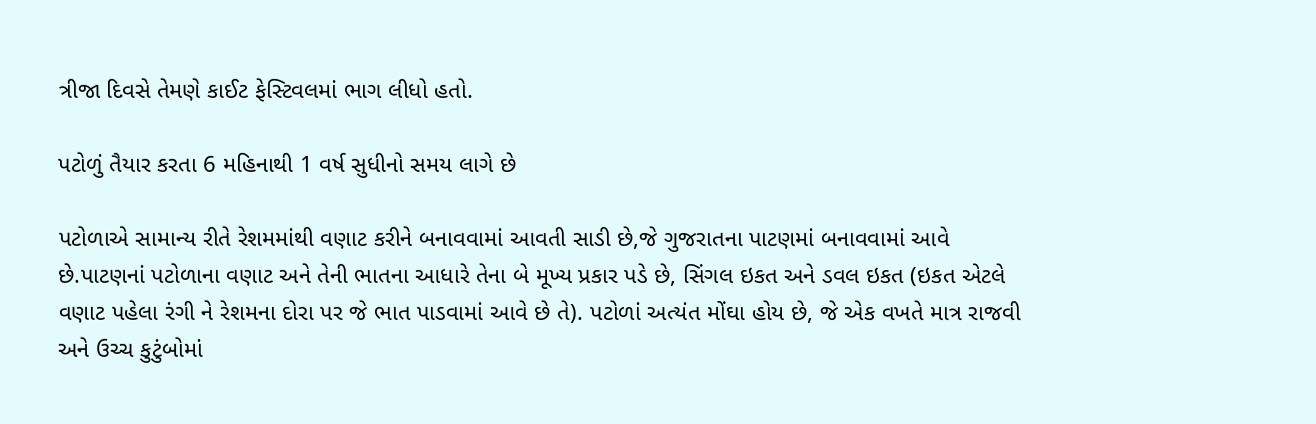ત્રીજા દિવસે તેમણે કાઈટ ફેસ્ટિવલમાં ભાગ લીધો હતો.

પટોળું તૈયાર કરતા 6 મહિનાથી 1 વર્ષ સુધીનો સમય લાગે છે

પટોળાએ સામાન્ય રીતે રેશમમાંથી વણાટ કરીને બનાવવામાં આવતી સાડી છે,જે ગુજરાતના પાટણમાં બનાવવામાં આવે છે.પાટણનાં પટોળાના વણાટ અને તેની ભાતના આધારે તેના બે મૂખ્ય પ્રકાર પડે છે, સિંગલ ઇકત અને ડવલ ઇકત (ઇકત એટલે વણાટ પહેલા રંગી ને રેશમના દોરા પર જે ભાત પાડવામાં આવે છે તે). પટોળાં અત્યંત મોંઘા હોય છે, જે એક વખતે માત્ર રાજવી અને ઉચ્ચ કુટુંબોમાં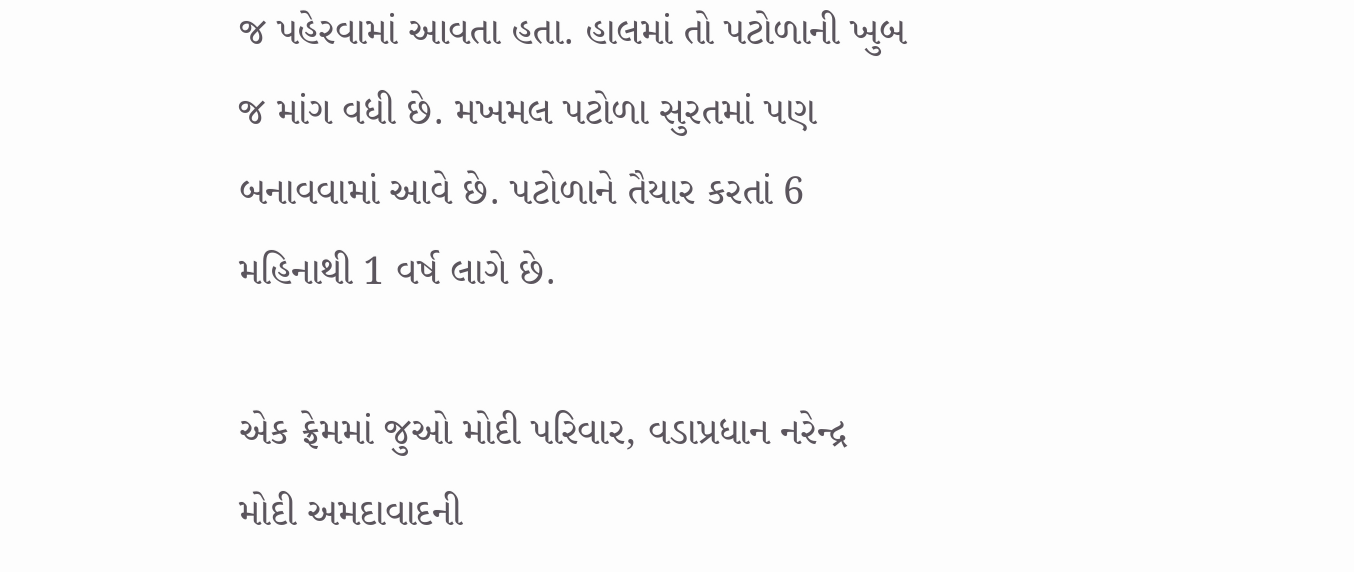જ પહેરવામાં આવતા હતા. હાલમાં તો પટોળાની ખુબ જ માંગ વધી છે. મખમલ પટોળા સુરતમાં પણ બનાવવામાં આવે છે. પટોળાને તૈયાર કરતાં 6 મહિનાથી 1 વર્ષ લાગે છે.

એક ફ્રેમમાં જુઓ મોદી પરિવાર, વડાપ્રધાન નરેન્દ્ર મોદી અમદાવાદની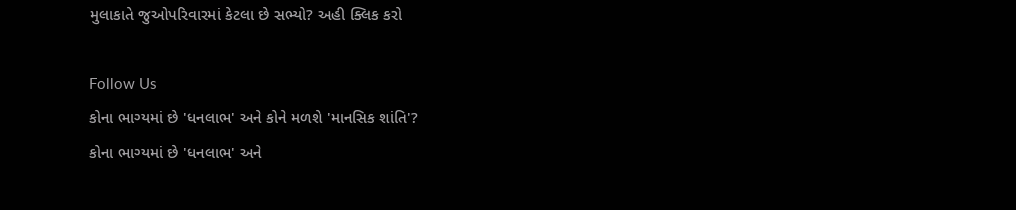મુલાકાતે જુઓપરિવારમાં કેટલા છે સભ્યો? અહી ક્લિક કરો

Follow Us
કોના ભાગ્યમાં છે 'ધનલાભ' અને કોને મળશે 'માનસિક શાંતિ'?
કોના ભાગ્યમાં છે 'ધનલાભ' અને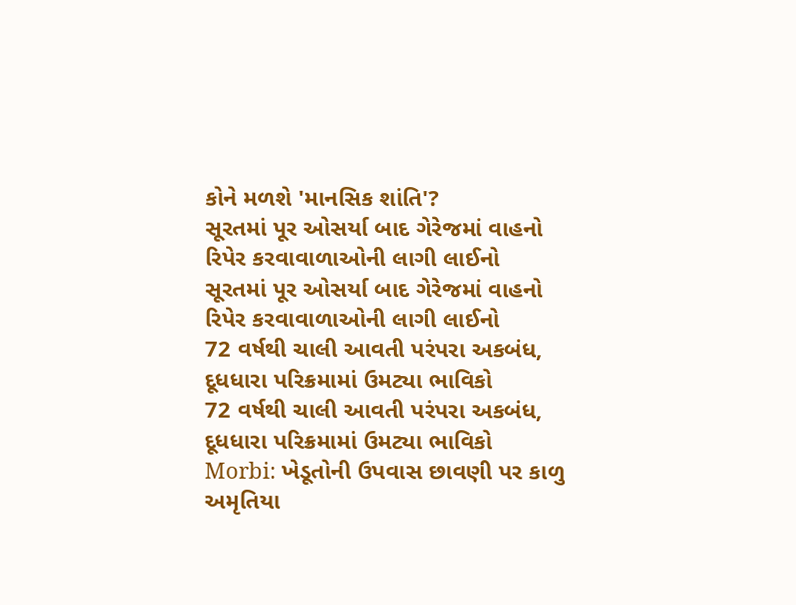કોને મળશે 'માનસિક શાંતિ'?
સૂરતમાં પૂર ઓસર્યા બાદ ગેરેજમાં વાહનો રિપેર કરવાવાળાઓની લાગી લાઈનો
સૂરતમાં પૂર ઓસર્યા બાદ ગેરેજમાં વાહનો રિપેર કરવાવાળાઓની લાગી લાઈનો
72 વર્ષથી ચાલી આવતી પરંપરા અકબંધ, દૂધધારા પરિક્રમામાં ઉમટ્યા ભાવિકો
72 વર્ષથી ચાલી આવતી પરંપરા અકબંધ, દૂધધારા પરિક્રમામાં ઉમટ્યા ભાવિકો
Morbi: ખેડૂતોની ઉપવાસ છાવણી પર કાળુ અમૃતિયા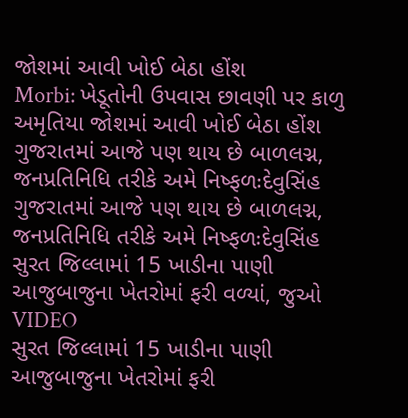જોશમાં આવી ખોઈ બેઠા હોંશ
Morbi: ખેડૂતોની ઉપવાસ છાવણી પર કાળુ અમૃતિયા જોશમાં આવી ખોઈ બેઠા હોંશ
ગુજરાતમાં આજે પણ થાય છે બાળલગ્ન, જનપ્રતિનિધિ તરીકે અમે નિષ્ફળઃદેવુસિંહ
ગુજરાતમાં આજે પણ થાય છે બાળલગ્ન, જનપ્રતિનિધિ તરીકે અમે નિષ્ફળઃદેવુસિંહ
સુરત જિલ્લામાં 15 ખાડીના પાણી આજુબાજુના ખેતરોમાં ફરી વળ્યાં, જુઓ VIDEO
સુરત જિલ્લામાં 15 ખાડીના પાણી આજુબાજુના ખેતરોમાં ફરી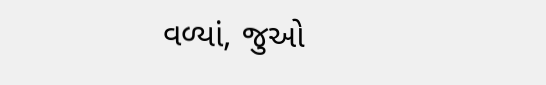વળ્યાં, જુઓ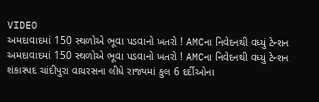VIDEO
અમદાવાદમાં 150 સ્થળોએ ભૂવા પડવાનો ખતરો ! AMCના નિવેદનથી વધ્યું ટેન્શન
અમદાવાદમાં 150 સ્થળોએ ભૂવા પડવાનો ખતરો ! AMCના નિવેદનથી વધ્યું ટેન્શન
શંકાસ્પદ ચાંદીપુરા વાયરસના લીધે રાજ્યમાં કુલ 6 દર્દીઓના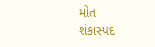મોત
શંકાસ્પદ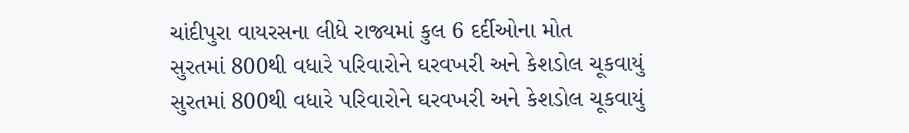ચાંદીપુરા વાયરસના લીધે રાજ્યમાં કુલ 6 દર્દીઓના મોત
સુરતમાં 800થી વધારે પરિવારોને ઘરવખરી અને કેશડોલ ચૂકવાયું
સુરતમાં 800થી વધારે પરિવારોને ઘરવખરી અને કેશડોલ ચૂકવાયું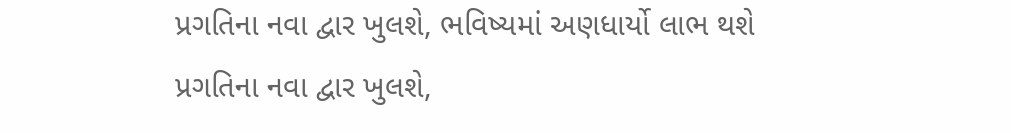પ્રગતિના નવા દ્વાર ખુલશે, ભવિષ્યમાં અણધાર્યો લાભ થશે
પ્રગતિના નવા દ્વાર ખુલશે,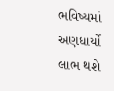ભવિષ્યમાં અણધાર્યો લાભ થશે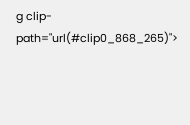g clip-path="url(#clip0_868_265)">